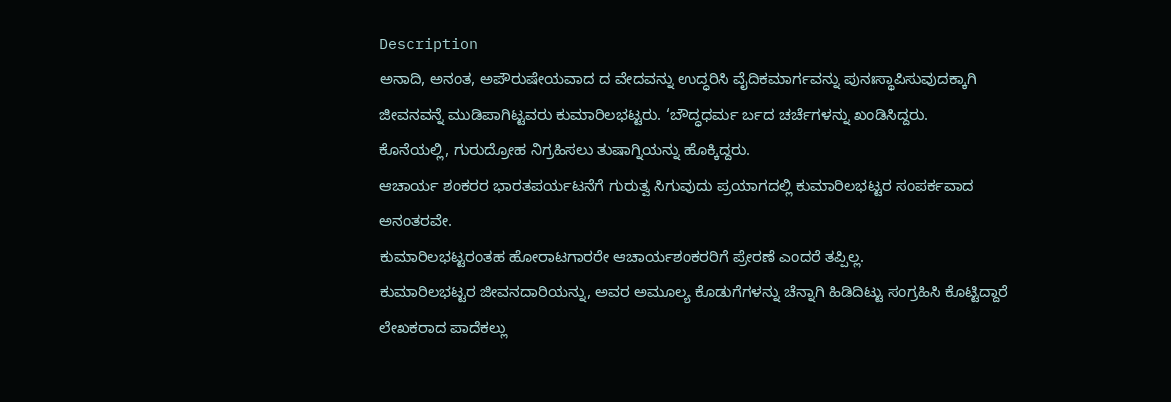Description
ಅನಾದಿ, ಅನಂತ, ಅಪೌರುಷೇಯವಾದ ದ ವೇದವನ್ನು ಉದ್ಧರಿಸಿ ವೈದಿಕಮಾರ್ಗವನ್ನು ಪುನಃಸ್ಥಾಪಿಸುವುದಕ್ಕಾಗಿ ಜೀವನವನ್ನೆ ಮುಡಿಪಾಗಿಟ್ಟವರು ಕುಮಾರಿಲಭಟ್ಟರು. ‘ಬೌದ್ಧಧರ್ಮ ರ್ಬದ ಚರ್ಚೆಗಳನ್ನು ಖಂಡಿಸಿದ್ದರು.
ಕೊನೆಯಲ್ಲಿ, ಗುರುದ್ರೋಹ ನಿಗ್ರಹಿಸಲು ತುಷಾಗ್ನಿಯನ್ನು ಹೊಕ್ಕಿದ್ದರು.
ಆಚಾರ್ಯ ಶಂಕರರ ಭಾರತಪರ್ಯಟನೆಗೆ ಗುರುತ್ವ ಸಿಗುವುದು ಪ್ರಯಾಗದಲ್ಲಿ ಕುಮಾರಿಲಭಟ್ಟರ ಸಂಪರ್ಕವಾದ ಅನಂತರವೇ.
ಕುಮಾರಿಲಭಟ್ಟರಂತಹ ಹೋರಾಟಗಾರರೇ ಆಚಾರ್ಯಶಂಕರರಿಗೆ ಪ್ರೇರಣೆ ಎಂದರೆ ತಪ್ಪಿಲ್ಲ.
ಕುಮಾರಿಲಭಟ್ಟರ ಜೀವನದಾರಿಯನ್ನು, ಅವರ ಅಮೂಲ್ಯ ಕೊಡುಗೆಗಳನ್ನು ಚೆನ್ನಾಗಿ ಹಿಡಿದಿಟ್ಟು ಸಂಗ್ರಹಿಸಿ ಕೊಟ್ಟಿದ್ದಾರೆ ಲೇಖಕರಾದ ಪಾದೆಕಲ್ಲು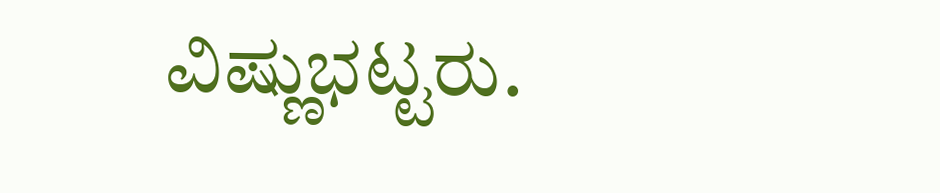ವಿಷ್ಣುಭಟ್ಟರು.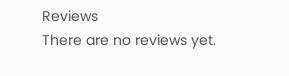Reviews
There are no reviews yet.